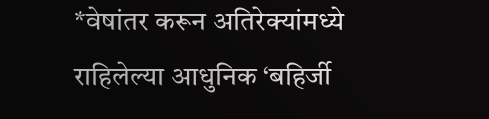*वेषांतर करून अतिरेक्यांमध्ये राहिलेल्या आधुनिक ‘बहिर्जी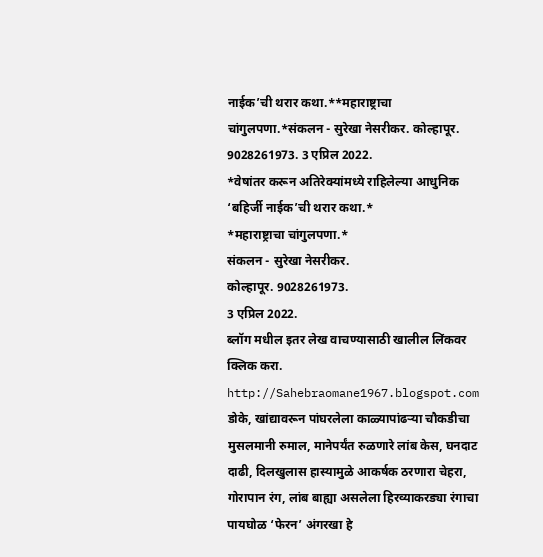नाईक’ची थरार कथा.**महाराष्ट्राचा चांगुलपणा.*संकलन - सुरेखा नेसरीकर. कोल्हापूर. 9028261973. 3 एप्रिल 2022.
*वेषांतर करून अतिरेक्यांमध्ये राहिलेल्या आधुनिक ‘बहिर्जी नाईक’ची थरार कथा.*
*महाराष्ट्राचा चांगुलपणा.*
संकलन - सुरेखा नेसरीकर.
कोल्हापूर. 9028261973.
3 एप्रिल 2022.
ब्लॉग मधील इतर लेख वाचण्यासाठी खालील लिंकवर क्लिक करा.
http://Sahebraomane1967.blogspot.com
डोके, खांद्यावरून पांघरलेला काळ्यापांढऱ्या चौकडीचा मुसलमानी रुमाल, मानेपर्यंत रुळणारे लांब केस, घनदाट दाढी, दिलखुलास हास्यामुळे आकर्षक ठरणारा चेहरा, गोरापान रंग, लांब बाह्या असलेला हिरव्याकरड्या रंगाचा पायघोळ ‘फेरन’ अंगरखा हे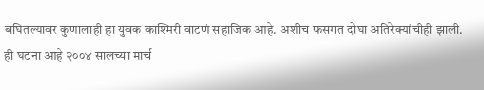बघितल्यावर कुणालाही हा युवक काश्मिरी वाटणं सहाजिक आहे. अशीच फसगत दोघा अतिरेक्यांचीही झाली.
ही घटना आहे २००४ सालच्या मार्च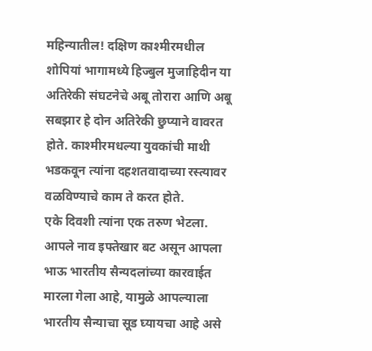महिन्यातील! दक्षिण काश्मीरमधील शोपियां भागामध्ये हिज्बुल मुजाहिदीन या अतिरेकी संघटनेचे अबू तोरारा आणि अबू सबझार हे दोन अतिरेकी छुप्याने वावरत होते. काश्मीरमधल्या युवकांची माथी भडकवून त्यांना दहशतवादाच्या रस्त्यावर वळविण्याचे काम ते करत होते.
एके दिवशी त्यांना एक तरुण भेटला. आपले नाव इफ्तेखार बट असून आपला भाऊ भारतीय सैन्यदलांच्या कारवाईत मारला गेला आहे, यामुळे आपल्याला भारतीय सैन्याचा सूड घ्यायचा आहे असे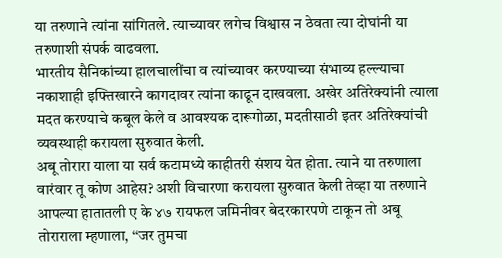या तरुणाने त्यांना सांगितले. त्याच्यावर लगेच विश्वास न ठेवता त्या दोघांनी या तरुणाशी संपर्क वाढवला.
भारतीय सैनिकांच्या हालचालींचा व त्यांच्यावर करण्याच्या संभाव्य हल्ल्याचा नकाशाही इफ्तिखारने कागदावर त्यांना काढून दाखवला. अखेर अतिरेक्यांनी त्याला मदत करण्याचे कबूल केले व आवश्यक दारूगोळा, मदतीसाठी इतर अतिरेक्यांची व्यवस्थाही करायला सुरुवात केली.
अबू तोरारा याला या सर्व कटामध्ये काहीतरी संशय येत होता. त्याने या तरुणाला वारंवार तू कोण आहेस? अशी विचारणा करायला सुरुवात केली तेव्हा या तरुणाने आपल्या हातातली ए के ४७ रायफल जमिनीवर बेदरकारपणे टाकून तो अबू तोराराला म्हणाला, ‘‘जर तुमचा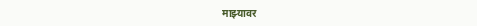माझ्यावर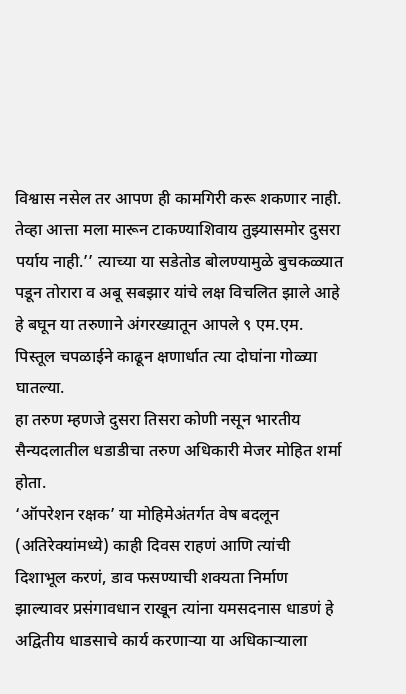विश्वास नसेल तर आपण ही कामगिरी करू शकणार नाही. तेव्हा आत्ता मला मारून टाकण्याशिवाय तुझ्यासमोर दुसरा पर्याय नाही.’’ त्याच्या या सडेतोड बोलण्यामुळे बुचकळ्यात पडून तोरारा व अबू सबझार यांचे लक्ष विचलित झाले आहे हे बघून या तरुणाने अंगरख्यातून आपले ९ एम.एम. पिस्तूल चपळाईने काढून क्षणार्धात त्या दोघांना गोळ्या घातल्या.
हा तरुण म्हणजे दुसरा तिसरा कोणी नसून भारतीय सैन्यदलातील धडाडीचा तरुण अधिकारी मेजर मोहित शर्मा होता.
‘ऑपरेशन रक्षक’ या मोहिमेअंतर्गत वेष बदलून (अतिरेक्यांमध्ये) काही दिवस राहणं आणि त्यांची दिशाभूल करणं, डाव फसण्याची शक्यता निर्माण झाल्यावर प्रसंगावधान राखून त्यांना यमसदनास धाडणं हे अद्वितीय धाडसाचे कार्य करणाऱ्या या अधिकाऱ्याला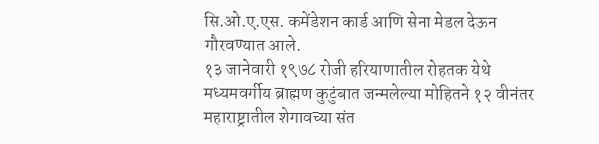सि.ओ.ए.एस. कमेंडेशन कार्ड आणि सेना मेडल देऊन गौरवण्यात आले.
१३ जानेवारी १९७८ रोजी हरियाणातील रोहतक येथे मध्यमवर्गीय ब्राह्मण कुटुंबात जन्मलेल्या मोहितने १२ वीनंतर महाराष्ट्रातील शेगावच्या संत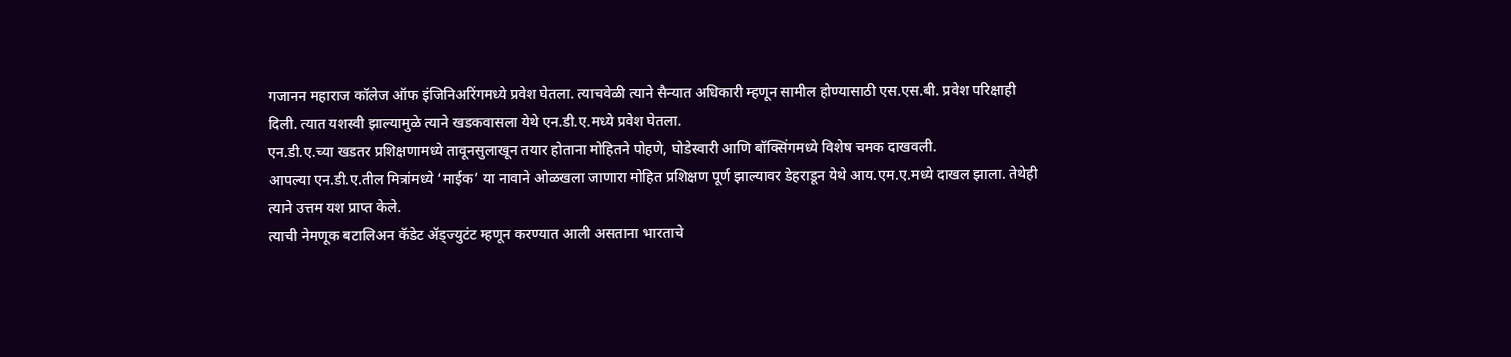गजानन महाराज कॉलेज ऑफ इंजिनिअरिंगमध्ये प्रवेश घेतला. त्याचवेळी त्याने सैन्यात अधिकारी म्हणून सामील होण्यासाठी एस.एस.बी. प्रवेश परिक्षाही दिली. त्यात यशस्वी झाल्यामुळे त्याने खडकवासला येथे एन.डी.ए.मध्ये प्रवेश घेतला.
एन.डी.ए.च्या खडतर प्रशिक्षणामध्ये तावूनसुलाखून तयार होताना मोहितने पोहणे, घोडेस्वारी आणि बॉक्सिंगमध्ये विशेष चमक दाखवली.
आपल्या एन.डी.ए.तील मित्रांमध्ये ‘माईक’ या नावाने ओळखला जाणारा मोहित प्रशिक्षण पूर्ण झाल्यावर डेहराडून येथे आय.एम.ए.मध्ये दाखल झाला. तेथेही त्याने उत्तम यश प्राप्त केले.
त्याची नेमणूक बटालिअन कॅडेट ॲड्ज्युटंट म्हणून करण्यात आली असताना भारताचे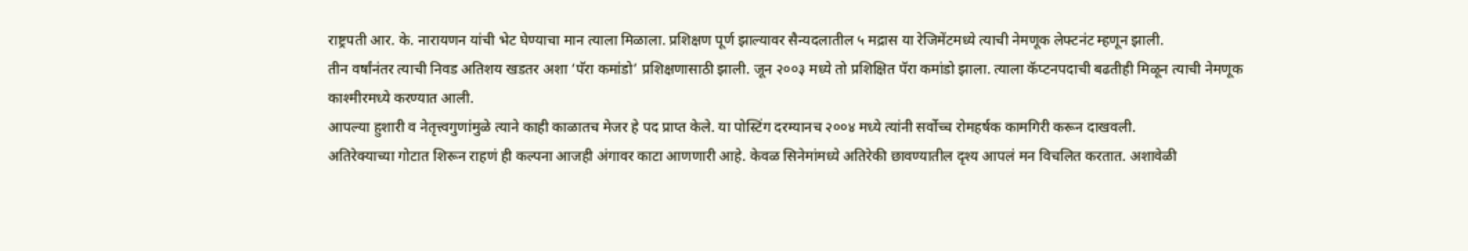राष्ट्रपती आर. के. नारायणन यांची भेट घेण्याचा मान त्याला मिळाला. प्रशिक्षण पूर्ण झाल्यावर सैन्यदलातील ५ मद्रास या रेजिमेंटमध्ये त्याची नेमणूक लेफ्टनंट म्हणून झाली.
तीन वर्षांनंतर त्याची निवड अतिशय खडतर अशा ‘पॅरा कमांडो’ प्रशिक्षणासाठी झाली. जून २००३ मध्ये तो प्रशिक्षित पॅरा कमांडो झाला. त्याला कॅप्टनपदाची बढतीही मिळून त्याची नेमणूक काश्मीरमध्ये करण्यात आली.
आपल्या हुशारी व नेतृत्त्वगुणांमुळे त्याने काही काळातच मेजर हे पद प्राप्त केले. या पोस्टिंग दरम्यानच २००४ मध्ये त्यांनी सर्वोच्च रोमहर्षक कामगिरी करून दाखवली.
अतिरेक्याच्या गोटात शिरून राहणं ही कल्पना आजही अंगावर काटा आणणारी आहे. केवळ सिनेमांमध्ये अतिरेकी छावण्यातील दृश्य आपलं मन विचलित करतात. अशावेळी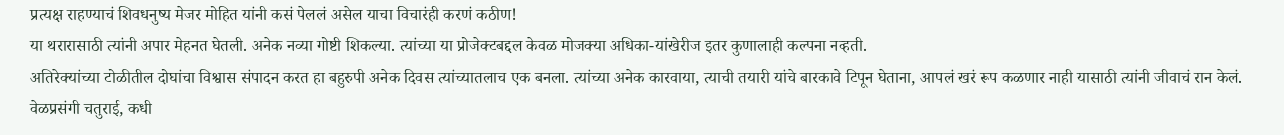प्रत्यक्ष राहण्याचं शिवधनुष्य मेजर मोहित यांनी कसं पेललं असेल याचा विचारंही करणं कठीण!
या थरारासाठी त्यांनी अपार मेहनत घेतली. अनेक नव्या गोष्टी शिकल्या. त्यांच्या या प्रोजेक्टबद्दल केवळ मोजक्या अधिका-यांखेरीज इतर कुणालाही कल्पना नव्हती.
अतिरेक्यांच्या टोळीतील दोघांचा विश्वास संपादन करत हा बहुरुपी अनेक दिवस त्यांच्यातलाच एक बनला. त्यांच्या अनेक कारवाया, त्याची तयारी यांचे बारकावे टिपून घेताना, आपलं खरं रूप कळणार नाही यासाठी त्यांनी जीवाचं रान केलं.
वेळप्रसंगी चतुराई, कधी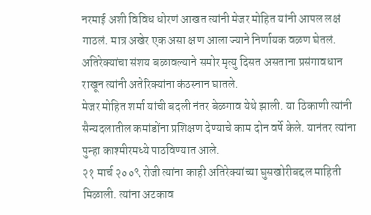नरमाई अशी विविध धोरणं आखत त्यांनी मेजर मोहित यांनी आपल लक्षं गाठलं. मात्र अखेर एक असा क्षण आला ज्याने निर्णायक वळण घेतलं.
अतिरेक्यांचा संशय बळावल्याने समोर मृत्यु दिसत असताना प्रसंगावधान राखून त्यांनी अतेरिक्यांना कंठस्नान घातले.
मेजर मोहित शर्मा यांची बदली नंतर बेळगाव येथे झाली. या ठिकाणी त्यांनी सैन्यदलातील कमांडोंना प्रशिक्षण देण्याचे काम दोन वर्षे केले. यानंतर त्यांना पुन्हा काश्मीरमध्ये पाठविण्यात आले.
२१ मार्च २००९ रोजी त्यांना काही अतिरेक्यांच्या घुसखोरीबद्दल माहिती मिळाली. त्यांना अटकाव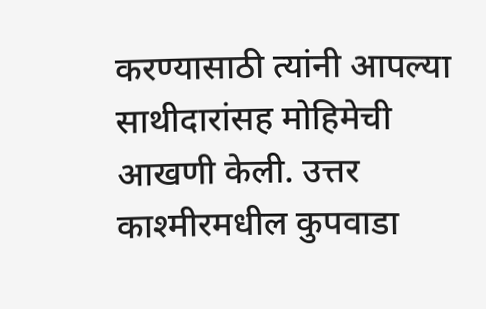करण्यासाठी त्यांनी आपल्या साथीदारांसह मोहिमेची आखणी केली. उत्तर काश्मीरमधील कुपवाडा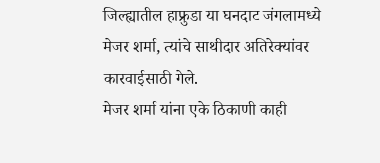जिल्ह्यातील हाफ्रुडा या घनदाट जंगलामध्ये मेजर शर्मा, त्यांचे साथीदार अतिरेक्यांवर कारवाईसाठी गेले.
मेजर शर्मा यांना एके ठिकाणी काही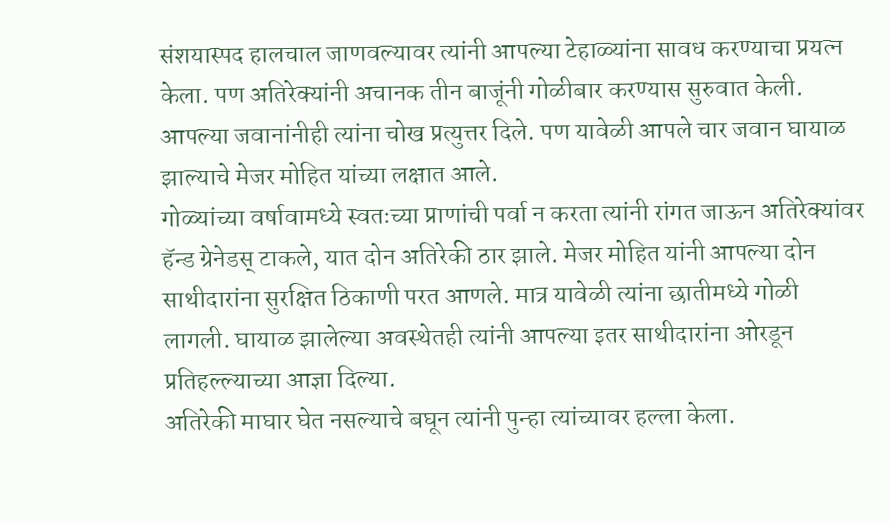संशयास्पद हालचाल जाणवल्यावर त्यांनी आपल्या टेहाळ्यांना सावध करण्याचा प्रयत्न केला. पण अतिरेक्यांनी अचानक तीन बाजूंनी गोळीबार करण्यास सुरुवात केली. आपल्या जवानांनीही त्यांना चोख प्रत्युत्तर दिले. पण यावेळी आपले चार जवान घायाळ झाल्याचे मेजर मोहित यांच्या लक्षात आले.
गोळ्यांच्या वर्षावामध्ये स्वतःच्या प्राणांची पर्वा न करता त्यांनी रांगत जाऊन अतिरेक्यांवर हॅन्ड ग्रेनेडस् टाकले, यात दोन अतिरेकी ठार झाले. मेजर मोहित यांनी आपल्या दोन साथीदारांना सुरक्षित ठिकाणी परत आणले. मात्र यावेळी त्यांना छातीमध्ये गोळी लागली. घायाळ झालेल्या अवस्थेतही त्यांनी आपल्या इतर साथीदारांना ओरडून प्रतिहल्ल्याच्या आज्ञा दिल्या.
अतिरेकी माघार घेत नसल्याचे बघून त्यांनी पुन्हा त्यांच्यावर हल्ला केला.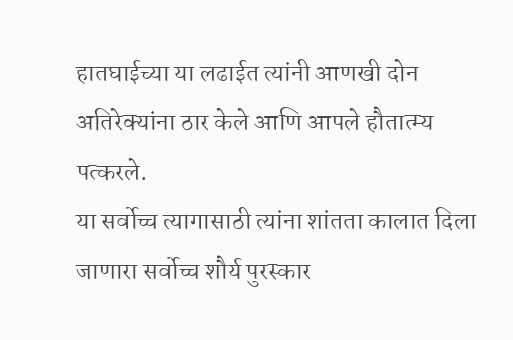हातघाईच्या या लढाईत त्यांनी आणखी दोन अतिरेक्यांना ठार केले आणि आपले हौतात्म्य पत्करले.
या सर्वोच्च त्यागासाठी त्यांना शांतता कालात दिला जाणारा सर्वोच्च शौर्य पुरस्कार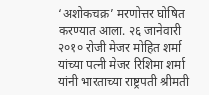‘अशोकचक्र’ मरणोत्तर घोषित करण्यात आला. २६ जानेवारी २०१० रोजी मेजर मोहित शर्मा यांच्या पत्नी मेजर रिशिमा शर्मा यांनी भारताच्या राष्ट्रपती श्रीमती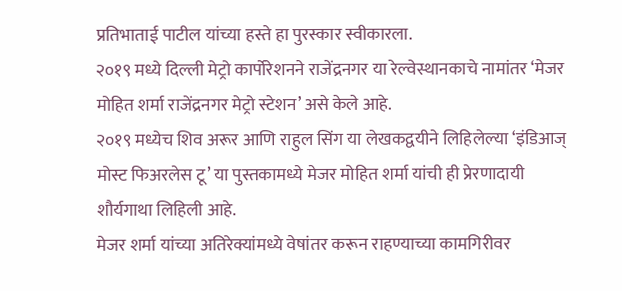प्रतिभाताई पाटील यांच्या हस्ते हा पुरस्कार स्वीकारला.
२०१९ मध्ये दिल्ली मेट्रो कार्पोरेशनने राजेंद्रनगर या रेल्वेस्थानकाचे नामांतर ‘मेजर मोहित शर्मा राजेंद्रनगर मेट्रो स्टेशन’ असे केले आहे.
२०१९ मध्येच शिव अरूर आणि राहुल सिंग या लेखकद्वयीने लिहिलेल्या ‘इंडिआज् मोस्ट फिअरलेस टू’ या पुस्तकामध्ये मेजर मोहित शर्मा यांची ही प्रेरणादायी शौर्यगाथा लिहिली आहे.
मेजर शर्मा यांच्या अतिरेक्यांमध्ये वेषांतर करून राहण्याच्या कामगिरीवर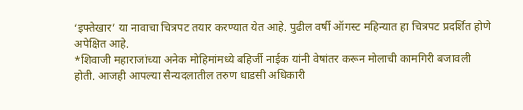‘इफ्तेखार’ या नावाचा चित्रपट तयार करण्यात येत आहे. पुढील वर्षी ऑगस्ट महिन्यात हा चित्रपट प्रदर्शित होणे अपेक्षित आहे.
*शिवाजी महाराजांच्या अनेक मोहिमांमध्ये बहिर्जी नाईक यांनी वेषांतर करून मोलाची कामगिरी बजावली होती. आजही आपल्या सैन्यदलातील तरुण धाडसी अधिकारी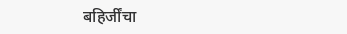बहिर्जींचा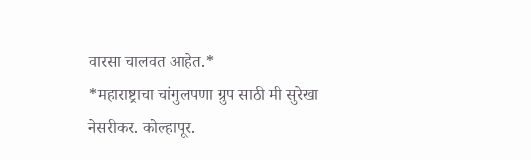वारसा चालवत आहेत.*
*महाराष्ट्राचा चांगुलपणा ग्रुप साठी मी सुरेखा नेसरीकर. कोल्हापूर.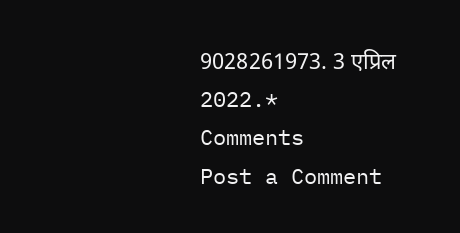9028261973. 3 एप्रिल 2022.*
Comments
Post a Comment